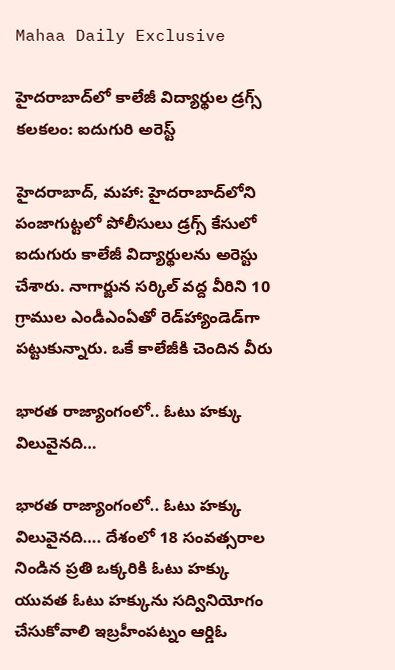Mahaa Daily Exclusive

హైదరాబాద్‌లో కాలేజీ విద్యార్థుల డ్రగ్స్ కలకలం: ఐదుగురి అరెస్ట్

హైదరాబాద్, మహా: హైదరాబాద్‌లోని పంజాగుట్టలో పోలీసులు డ్రగ్స్ కేసులో ఐదుగురు కాలేజీ విద్యార్థులను అరెస్టు చేశారు. నాగార్జున సర్కిల్ వద్ద వీరిని 10 గ్రాముల ఎండీఎంఏతో రెడ్‌హ్యాండెడ్‌గా పట్టుకున్నారు. ఒకే కాలేజీకి చెందిన వీరు

భారత రాజ్యాంగంలో.. ఓటు హక్కు విలువైనది…

భారత రాజ్యాంగంలో.. ఓటు హక్కు విలువైనది…. దేశంలో 18 సంవత్సరాల నిండిన ప్రతి ఒక్కరికి ఓటు హక్కు యువత ఓటు హక్కును సద్వినియోగం చేసుకోవాలి ఇబ్రహీంపట్నం ఆర్డిఓ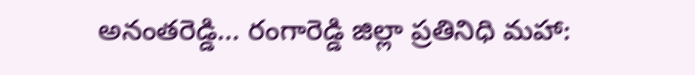అనంతరెడ్డి… రంగారెడ్డి జిల్లా ప్రతినిధి మహా: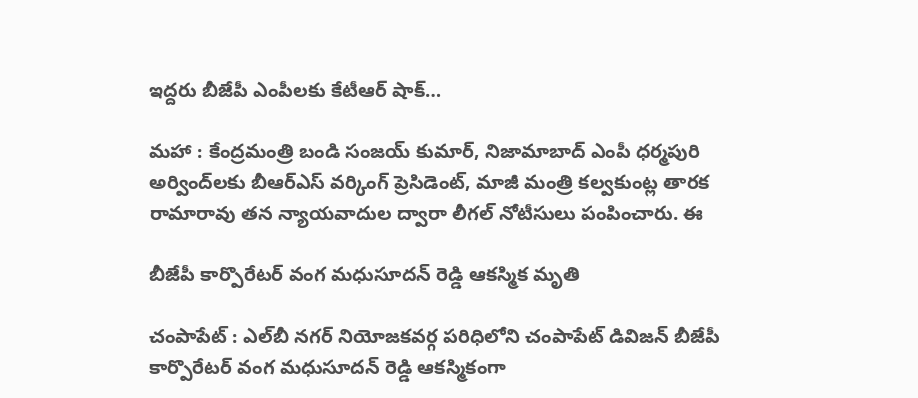ఇద్దరు బీజేపీ ఎంపీలకు కేటీఆర్ షాక్…

మహా : కేంద్రమంత్రి బండి సంజయ్ కుమార్, నిజామాబాద్ ఎంపీ ధర్మపురి అర్వింద్‌లకు బీఆర్ఎస్ వర్కింగ్ ప్రెసిడెంట్, మాజీ మంత్రి కల్వకుంట్ల తారక రామారావు తన న్యాయవాదుల ద్వారా లీగల్ నోటీసులు పంపించారు. ఈ

బీజేపీ కార్పొరేటర్ వంగ మధుసూదన్ రెడ్డి ఆకస్మిక మృతి

చంపాపేట్ : ఎల్‌బీ నగర్ నియోజకవర్గ పరిధిలోని చంపాపేట్ డివిజన్ బీజేపీ కార్పొరేటర్ వంగ మధుసూదన్ రెడ్డి ఆకస్మికంగా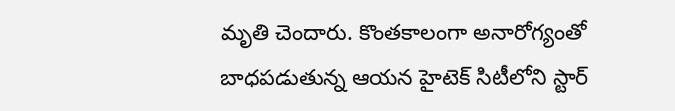మృతి చెందారు. కొంతకాలంగా అనారోగ్యంతో బాధపడుతున్న ఆయన హైటెక్ సిటీలోని స్టార్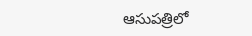ఆసుపత్రిలో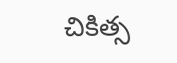చికిత్స